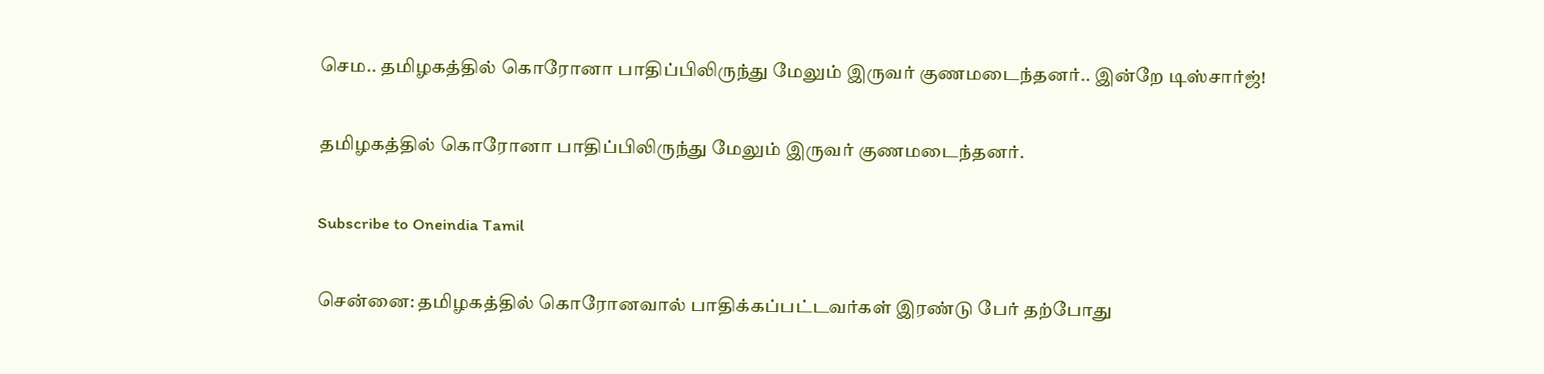செம.. தமிழகத்தில் கொரோனா பாதிப்பிலிருந்து மேலும் இருவர் குணமடைந்தனர்.. இன்றே டிஸ்சார்ஜ்!

தமிழகத்தில் கொரோனா பாதிப்பிலிருந்து மேலும் இருவர் குணமடைந்தனர்.

Subscribe to Oneindia Tamil

சென்னை: தமிழகத்தில் கொரோனவால் பாதிக்கப்பட்டவர்கள் இரண்டு பேர் தற்போது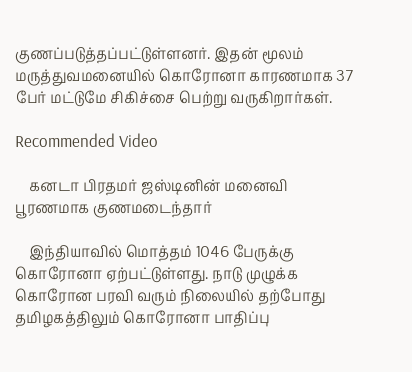குணப்படுத்தப்பட்டுள்ளனர். இதன் மூலம் மருத்துவமனையில் கொரோனா காரணமாக 37 பேர் மட்டுமே சிகிச்சை பெற்று வருகிறார்கள்.

Recommended Video

    கனடா பிரதமர் ஜஸ்டினின் மனைவி பூரணமாக குணமடைந்தார்

    இந்தியாவில் மொத்தம் 1046 பேருக்கு கொரோனா ஏற்பட்டுள்ளது. நாடு முழுக்க கொரோன பரவி வரும் நிலையில் தற்போது தமிழகத்திலும் கொரோனா பாதிப்பு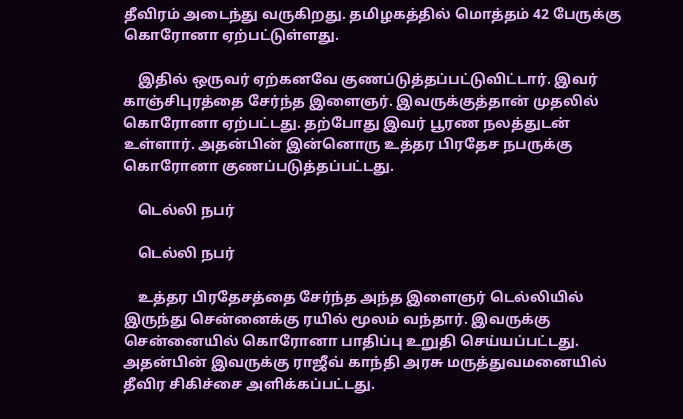தீவிரம் அடைந்து வருகிறது. தமிழகத்தில் மொத்தம் 42 பேருக்கு கொரோனா ஏற்பட்டுள்ளது.

    இதில் ஒருவர் ஏற்கனவே குணப்டுத்தப்பட்டுவிட்டார். இவர் காஞ்சிபுரத்தை சேர்ந்த இளைஞர். இவருக்குத்தான் முதலில் கொரோனா ஏற்பட்டது. தற்போது இவர் பூரண நலத்துடன் உள்ளார். அதன்பின் இன்னொரு உத்தர பிரதேச நபருக்கு கொரோனா குணப்படுத்தப்பட்டது.

    டெல்லி நபர்

    டெல்லி நபர்

    உத்தர பிரதேசத்தை சேர்ந்த அந்த இளைஞர் டெல்லியில் இருந்து சென்னைக்கு ரயில் மூலம் வந்தார். இவருக்கு சென்னையில் கொரோனா பாதிப்பு உறுதி செய்யப்பட்டது. அதன்பின் இவருக்கு ராஜீவ் காந்தி அரசு மருத்துவமனையில் தீவிர சிகிச்சை அளிக்கப்பட்டது.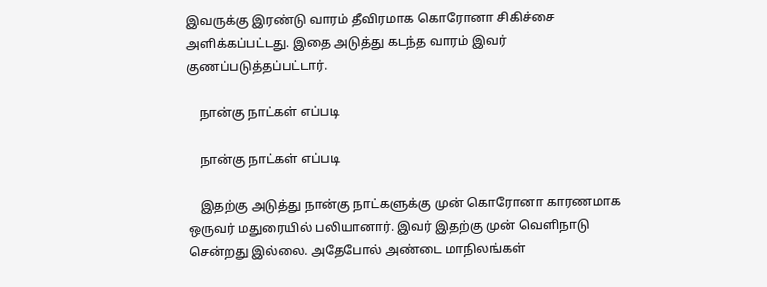இவருக்கு இரண்டு வாரம் தீவிரமாக கொரோனா சிகிச்சை அளிக்கப்பட்டது. இதை அடுத்து கடந்த வாரம் இவர் குணப்படுத்தப்பட்டார்.

    நான்கு நாட்கள் எப்படி

    நான்கு நாட்கள் எப்படி

    இதற்கு அடுத்து நான்கு நாட்களுக்கு முன் கொரோனா காரணமாக ஒருவர் மதுரையில் பலியானார். இவர் இதற்கு முன் வெளிநாடு சென்றது இல்லை. அதேபோல் அண்டை மாநிலங்கள்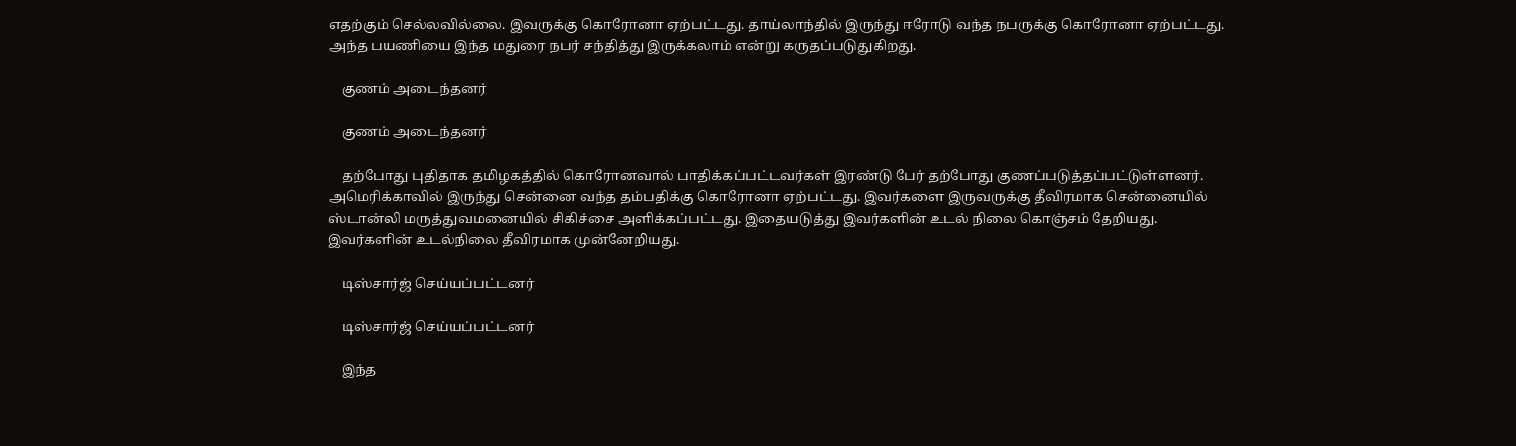எதற்கும் செல்லவில்லை. இவருக்கு கொரோனா ஏற்பட்டது. தாய்லாந்தில் இருந்து ஈரோடு வந்த நபருக்கு கொரோனா ஏற்பட்டது. அந்த பயணியை இந்த மதுரை நபர் சந்தித்து இருக்கலாம் என்று கருதப்படுதுகிறது.

    குணம் அடைந்தனர்

    குணம் அடைந்தனர்

    தற்போது புதிதாக தமிழகத்தில் கொரோனவால் பாதிக்கப்பட்டவர்கள் இரண்டு பேர் தற்போது குணப்படுத்தப்பட்டுள்ளனர். அமெரிக்காவில் இருந்து சென்னை வந்த தம்பதிக்கு கொரோனா ஏற்பட்டது. இவர்களை இருவருக்கு தீவிரமாக சென்னையில் ஸ்டான்லி மருத்துவமனையில் சிகிச்சை அளிக்கப்பட்டது. இதையடுத்து இவர்களின் உடல் நிலை கொஞ்சம் தேறியது. இவர்களின் உடல்நிலை தீவிரமாக முன்னேறியது.

    டிஸ்சார்ஜ் செய்யப்பட்டனர்

    டிஸ்சார்ஜ் செய்யப்பட்டனர்

    இந்த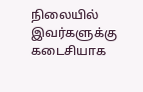நிலையில் இவர்களுக்கு கடைசியாக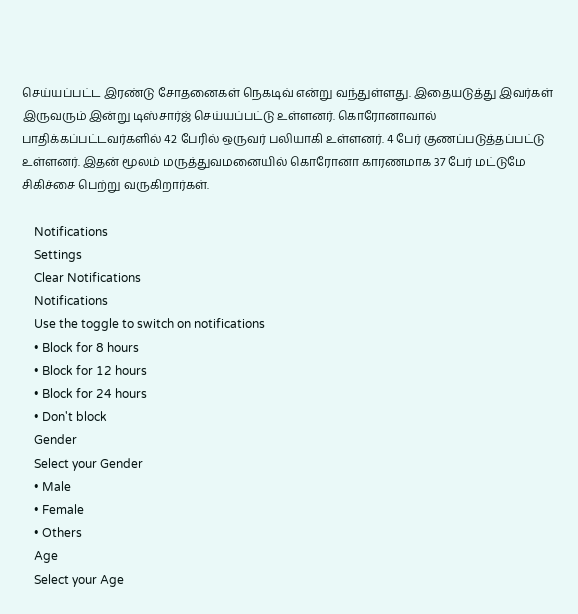செய்யப்பட்ட இரண்டு சோதனைகள் நெகடிவ் என்று வந்துள்ளது. இதையடுத்து இவர்கள் இருவரும் இன்று டிஸ்சார்ஜ் செய்யப்பட்டு உள்ளனர். கொரோனாவால் பாதிக்கப்பட்டவர்களில் 42 பேரில் ஒருவர் பலியாகி உள்ளனர். 4 பேர் குணப்படுத்தப்பட்டு உள்ளனர். இதன் மூலம் மருத்துவமனையில் கொரோனா காரணமாக 37 பேர் மட்டுமே சிகிச்சை பெற்று வருகிறார்கள்.

    Notifications
    Settings
    Clear Notifications
    Notifications
    Use the toggle to switch on notifications
    • Block for 8 hours
    • Block for 12 hours
    • Block for 24 hours
    • Don't block
    Gender
    Select your Gender
    • Male
    • Female
    • Others
    Age
    Select your Age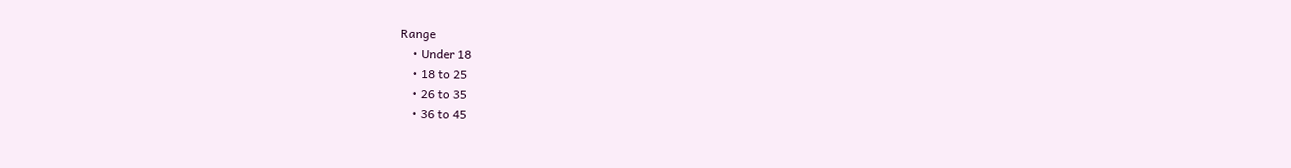Range
    • Under 18
    • 18 to 25
    • 26 to 35
    • 36 to 45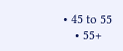• 45 to 55
    • 55+